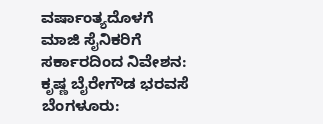ವರ್ಷಾಂತ್ಯದೊಳಗೆ ಮಾಜಿ ಸೈನಿಕರಿಗೆ ಸರ್ಕಾರದಿಂದ ನಿವೇಶನ: ಕೃಷ್ಣ ಬೈರೇಗೌಡ ಭರವಸೆ
ಬೆಂಗಳೂರು: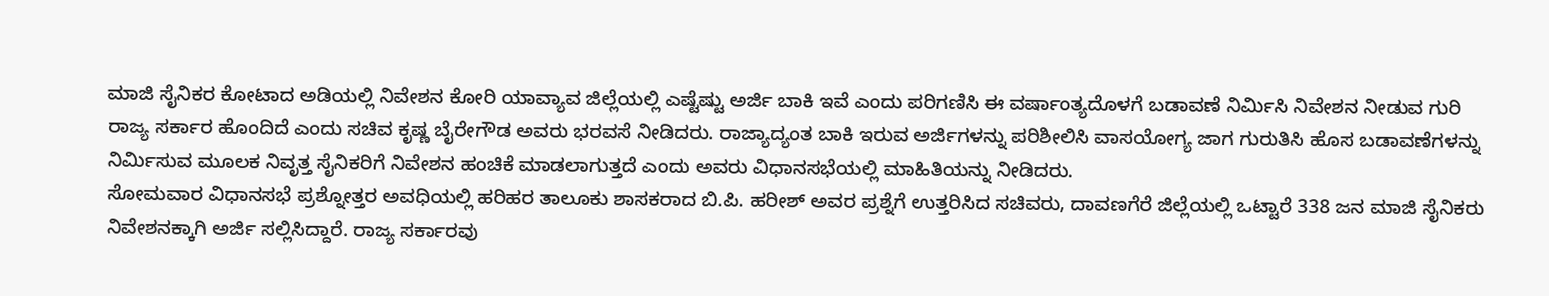ಮಾಜಿ ಸೈನಿಕರ ಕೋಟಾದ ಅಡಿಯಲ್ಲಿ ನಿವೇಶನ ಕೋರಿ ಯಾವ್ಯಾವ ಜಿಲ್ಲೆಯಲ್ಲಿ ಎಷ್ಟೆಷ್ಟು ಅರ್ಜಿ ಬಾಕಿ ಇವೆ ಎಂದು ಪರಿಗಣಿಸಿ ಈ ವರ್ಷಾಂತ್ಯದೊಳಗೆ ಬಡಾವಣೆ ನಿರ್ಮಿಸಿ ನಿವೇಶನ ನೀಡುವ ಗುರಿ ರಾಜ್ಯ ಸರ್ಕಾರ ಹೊಂದಿದೆ ಎಂದು ಸಚಿವ ಕೃಷ್ಣ ಬೈರೇಗೌಡ ಅವರು ಭರವಸೆ ನೀಡಿದರು. ರಾಜ್ಯಾದ್ಯಂತ ಬಾಕಿ ಇರುವ ಅರ್ಜಿಗಳನ್ನು ಪರಿಶೀಲಿಸಿ ವಾಸಯೋಗ್ಯ ಜಾಗ ಗುರುತಿಸಿ ಹೊಸ ಬಡಾವಣೆಗಳನ್ನು ನಿರ್ಮಿಸುವ ಮೂಲಕ ನಿವೃತ್ತ ಸೈನಿಕರಿಗೆ ನಿವೇಶನ ಹಂಚಿಕೆ ಮಾಡಲಾಗುತ್ತದೆ ಎಂದು ಅವರು ವಿಧಾನಸಭೆಯಲ್ಲಿ ಮಾಹಿತಿಯನ್ನು ನೀಡಿದರು.
ಸೋಮವಾರ ವಿಧಾನಸಭೆ ಪ್ರಶ್ನೋತ್ತರ ಅವಧಿಯಲ್ಲಿ ಹರಿಹರ ತಾಲೂಕು ಶಾಸಕರಾದ ಬಿ.ಪಿ. ಹರೀಶ್ ಅವರ ಪ್ರಶ್ನೆಗೆ ಉತ್ತರಿಸಿದ ಸಚಿವರು, ದಾವಣಗೆರೆ ಜಿಲ್ಲೆಯಲ್ಲಿ ಒಟ್ಟಾರೆ 338 ಜನ ಮಾಜಿ ಸೈನಿಕರು ನಿವೇಶನಕ್ಕಾಗಿ ಅರ್ಜಿ ಸಲ್ಲಿಸಿದ್ದಾರೆ. ರಾಜ್ಯ ಸರ್ಕಾರವು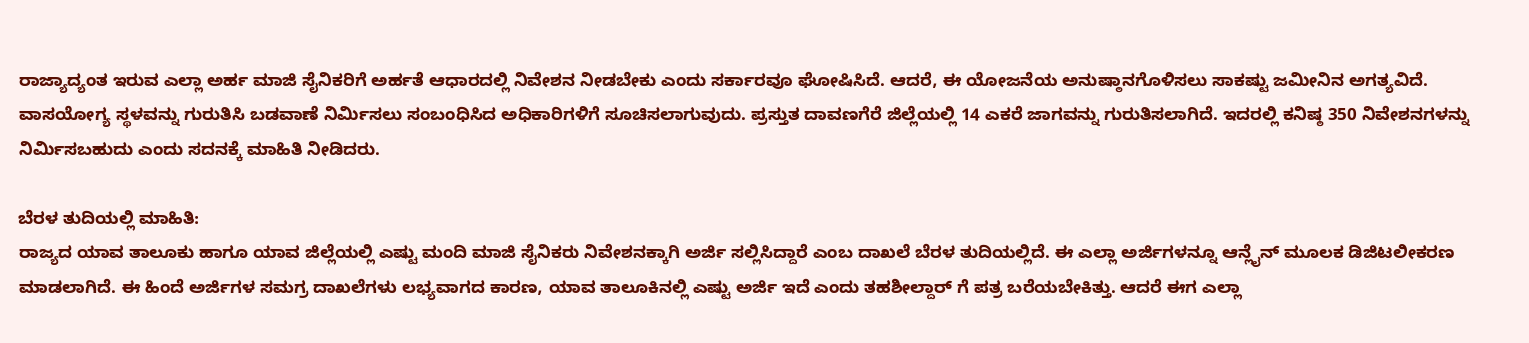ರಾಜ್ಯಾದ್ಯಂತ ಇರುವ ಎಲ್ಲಾ ಅರ್ಹ ಮಾಜಿ ಸೈನಿಕರಿಗೆ ಅರ್ಹತೆ ಆಧಾರದಲ್ಲಿ ನಿವೇಶನ ನೀಡಬೇಕು ಎಂದು ಸರ್ಕಾರವೂ ಘೋಷಿಸಿದೆ. ಆದರೆ, ಈ ಯೋಜನೆಯ ಅನುಷ್ಠಾನಗೊಳಿಸಲು ಸಾಕಷ್ಟು ಜಮೀನಿನ ಅಗತ್ಯವಿದೆ. ವಾಸಯೋಗ್ಯ ಸ್ಥಳವನ್ನು ಗುರುತಿಸಿ ಬಡವಾಣೆ ನಿರ್ಮಿಸಲು ಸಂಬಂಧಿಸಿದ ಅಧಿಕಾರಿಗಳಿಗೆ ಸೂಚಿಸಲಾಗುವುದು. ಪ್ರಸ್ತುತ ದಾವಣಗೆರೆ ಜಿಲ್ಲೆಯಲ್ಲಿ 14 ಎಕರೆ ಜಾಗವನ್ನು ಗುರುತಿಸಲಾಗಿದೆ. ಇದರಲ್ಲಿ ಕನಿಷ್ಠ 350 ನಿವೇಶನಗಳನ್ನು ನಿರ್ಮಿಸಬಹುದು ಎಂದು ಸದನಕ್ಕೆ ಮಾಹಿತಿ ನೀಡಿದರು.

ಬೆರಳ ತುದಿಯಲ್ಲಿ ಮಾಹಿತಿ:
ರಾಜ್ಯದ ಯಾವ ತಾಲೂಕು ಹಾಗೂ ಯಾವ ಜಿಲ್ಲೆಯಲ್ಲಿ ಎಷ್ಟು ಮಂದಿ ಮಾಜಿ ಸೈನಿಕರು ನಿವೇಶನಕ್ಕಾಗಿ ಅರ್ಜಿ ಸಲ್ಲಿಸಿದ್ದಾರೆ ಎಂಬ ದಾಖಲೆ ಬೆರಳ ತುದಿಯಲ್ಲಿದೆ. ಈ ಎಲ್ಲಾ ಅರ್ಜಿಗಳನ್ನೂ ಆನ್ಲೈನ್ ಮೂಲಕ ಡಿಜಿಟಲೀಕರಣ ಮಾಡಲಾಗಿದೆ. ಈ ಹಿಂದೆ ಅರ್ಜಿಗಳ ಸಮಗ್ರ ದಾಖಲೆಗಳು ಲಭ್ಯವಾಗದ ಕಾರಣ, ಯಾವ ತಾಲೂಕಿನಲ್ಲಿ ಎಷ್ಟು ಅರ್ಜಿ ಇದೆ ಎಂದು ತಹಶೀಲ್ದಾರ್ ಗೆ ಪತ್ರ ಬರೆಯಬೇಕಿತ್ತು. ಆದರೆ ಈಗ ಎಲ್ಲಾ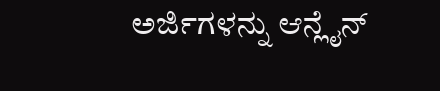ಅರ್ಜಿಗಳನ್ನು ಆನ್ಲೈನ್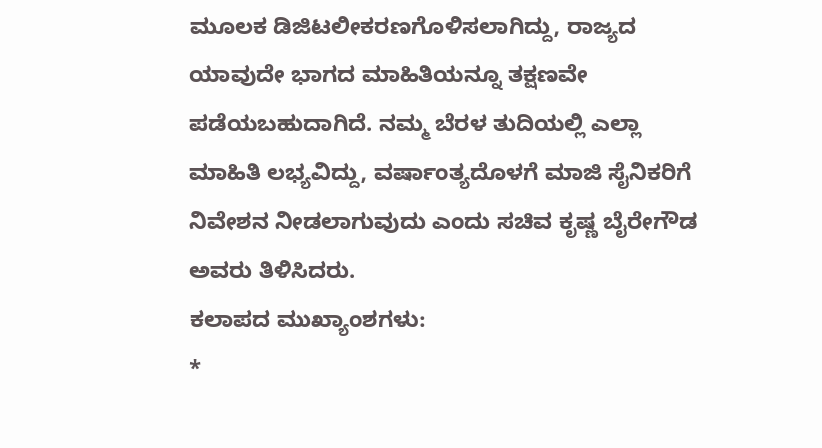ಮೂಲಕ ಡಿಜಿಟಲೀಕರಣಗೊಳಿಸಲಾಗಿದ್ದು, ರಾಜ್ಯದ ಯಾವುದೇ ಭಾಗದ ಮಾಹಿತಿಯನ್ನೂ ತಕ್ಷಣವೇ ಪಡೆಯಬಹುದಾಗಿದೆ. ನಮ್ಮ ಬೆರಳ ತುದಿಯಲ್ಲಿ ಎಲ್ಲಾ ಮಾಹಿತಿ ಲಭ್ಯವಿದ್ದು, ವರ್ಷಾಂತ್ಯದೊಳಗೆ ಮಾಜಿ ಸೈನಿಕರಿಗೆ ನಿವೇಶನ ನೀಡಲಾಗುವುದು ಎಂದು ಸಚಿವ ಕೃಷ್ಣ ಬೈರೇಗೌಡ ಅವರು ತಿಳಿಸಿದರು.
ಕಲಾಪದ ಮುಖ್ಯಾಂಶಗಳು:
*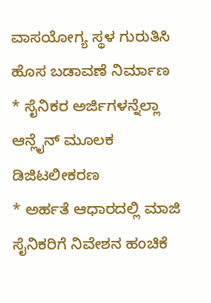ವಾಸಯೋಗ್ಯ ಸ್ಥಳ ಗುರುತಿಸಿ ಹೊಸ ಬಡಾವಣೆ ನಿರ್ಮಾಣ
* ಸೈನಿಕರ ಅರ್ಜಿಗಳನ್ನೆಲ್ಲಾ ಆನ್ಲೈನ್ ಮೂಲಕ ಡಿಜಿಟಲೀಕರಣ
* ಅರ್ಹತೆ ಆಧಾರದಲ್ಲಿ ಮಾಜಿ ಸೈನಿಕರಿಗೆ ನಿವೇಶನ ಹಂಚಿಕೆ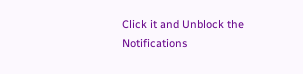Click it and Unblock the Notifications